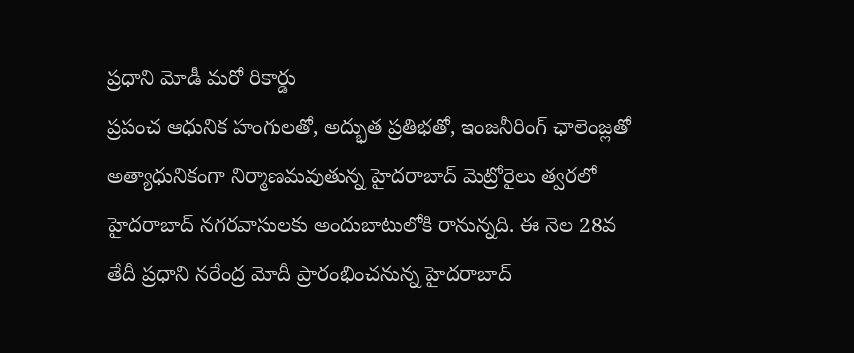ప్రధాని మోడీ మరో రికార్డు
ప్రపంచ ఆధునిక హంగులతో, అద్భుత ప్రతిభతో, ఇంజనీరింగ్ ఛాలెంజ్లతో అత్యాధునికంగా నిర్మాణమవుతున్న హైదరాబాద్ మెట్రోరైలు త్వరలో హైదరాబాద్ నగరవాసులకు అందుబాటులోకి రానున్నది. ఈ నెల 28వ తేదీ ప్రధాని నరేంద్ర మోదీ ప్రారంభించనున్న హైదరాబాద్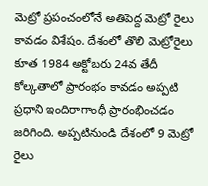మెట్రో ప్రపంచంలోనే అతిపెద్ద మెట్రో రైలు కావడం విశేషం. దేశంలో తొలి మెట్రోరైలు కూత 1984 అక్టోబరు 24వ తేదీ కోల్కతాలో ప్రారంభం కావడం అప్పటి ప్రధాని ఇందిరాగాంధీ ప్రారంభించడం జరిగింది. అప్పటినుండి దేశంలో 9 మెట్రో రైలు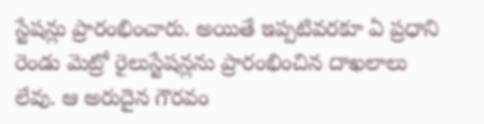స్టేషన్లు ప్రారంభించారు. అయితే ఇప్పటివరకూ ఏ ప్రధాని రెండు మెట్రో రైలుస్టేషన్లను ప్రారంభించిన దాఖలాలు లేవు. ఆ అరుదైన గౌరవం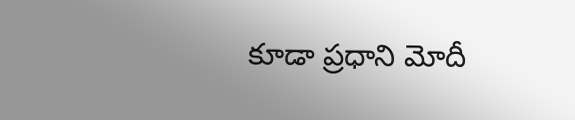కూడా ప్రధాని మోదీ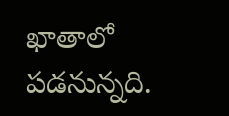ఖాతాలో పడనున్నది.